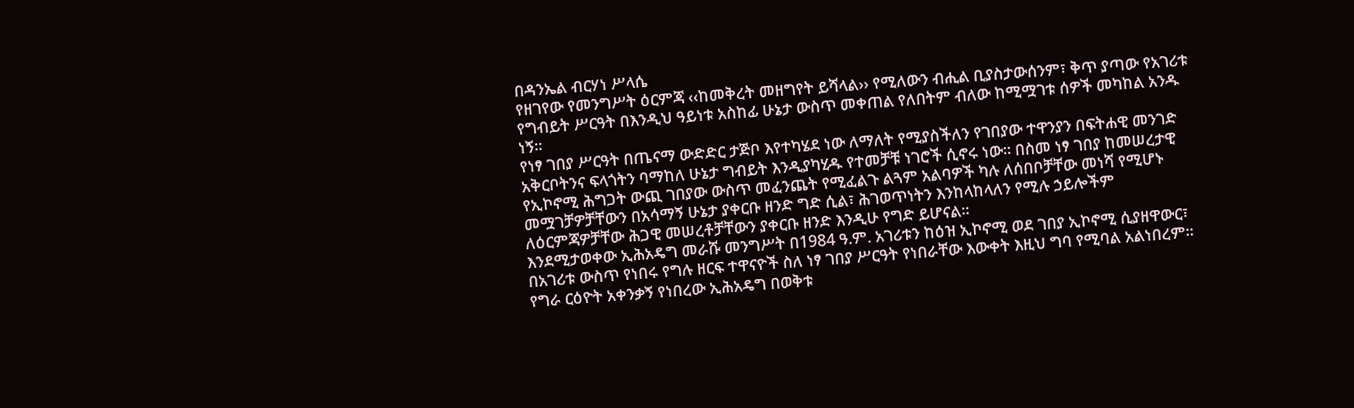በዳንኤል ብርሃነ ሥላሴ
የዘገየው የመንግሥት ዕርምጃ ‹‹ከመቅረት መዘግየት ይሻላል›› የሚለውን ብሒል ቢያስታውሰንም፣ ቅጥ ያጣው የአገሪቱ የግብይት ሥርዓት በእንዲህ ዓይነቱ አስከፊ ሁኔታ ውስጥ መቀጠል የለበትም ብለው ከሚሟገቱ ሰዎች መካከል አንዱ ነኝ፡፡
የነፃ ገበያ ሥርዓት በጤናማ ውድድር ታጅቦ እየተካሄደ ነው ለማለት የሚያስችለን የገበያው ተዋንያን በፍትሐዊ መንገድ አቅርቦትንና ፍላጎትን ባማከለ ሁኔታ ግብይት እንዲያካሂዱ የተመቻቹ ነገሮች ሲኖሩ ነው፡፡ በስመ ነፃ ገበያ ከመሠረታዊ የኢኮኖሚ ሕግጋት ውጪ ገበያው ውስጥ መፈንጨት የሚፈልጉ ልጓም አልባዎች ካሉ ለሰበቦቻቸው መነሻ የሚሆኑ መሟገቻዎቻቸውን በአሳማኝ ሁኔታ ያቀርቡ ዘንድ ግድ ሲል፣ ሕገወጥነትን እንከላከላለን የሚሉ ኃይሎችም ለዕርምጃዎቻቸው ሕጋዊ መሠረቶቻቸውን ያቀርቡ ዘንድ እንዲሁ የግድ ይሆናል፡፡
እንደሚታወቀው ኢሕአዴግ መራሹ መንግሥት በ1984 ዓ.ም. አገሪቱን ከዕዝ ኢኮኖሚ ወደ ገበያ ኢኮኖሚ ሲያዘዋውር፣ በአገሪቱ ውስጥ የነበሩ የግሉ ዘርፍ ተዋናዮች ስለ ነፃ ገበያ ሥርዓት የነበራቸው እውቀት እዚህ ግባ የሚባል አልነበረም፡፡ የግራ ርዕዮት አቀንቃኝ የነበረው ኢሕአዴግ በወቅቱ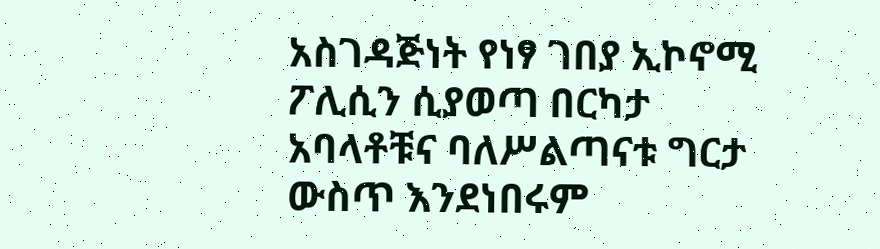አስገዳጅነት የነፃ ገበያ ኢኮኖሚ ፖሊሲን ሲያወጣ በርካታ አባላቶቹና ባለሥልጣናቱ ግርታ ውስጥ እንደነበሩም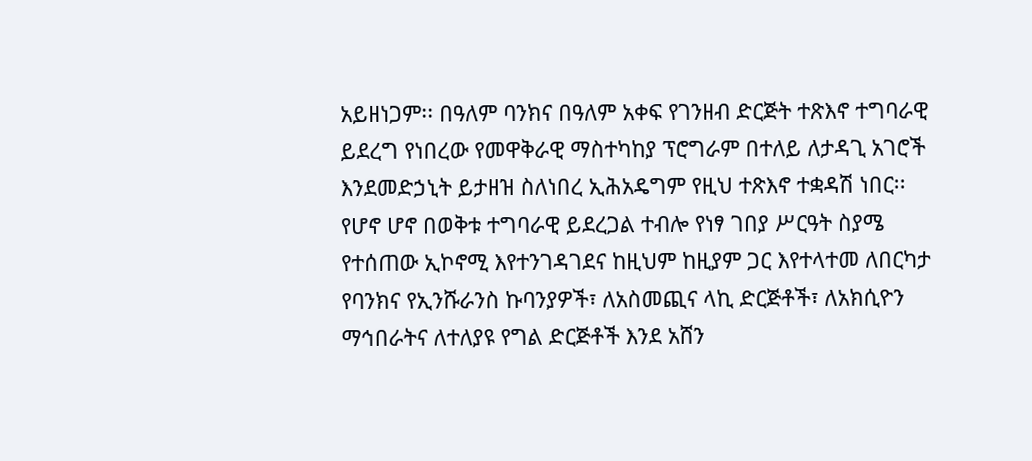አይዘነጋም፡፡ በዓለም ባንክና በዓለም አቀፍ የገንዘብ ድርጅት ተጽእኖ ተግባራዊ ይደረግ የነበረው የመዋቅራዊ ማስተካከያ ፕሮግራም በተለይ ለታዳጊ አገሮች እንደመድኃኒት ይታዘዝ ስለነበረ ኢሕአዴግም የዚህ ተጽእኖ ተቋዳሽ ነበር፡፡ የሆኖ ሆኖ በወቅቱ ተግባራዊ ይደረጋል ተብሎ የነፃ ገበያ ሥርዓት ስያሜ የተሰጠው ኢኮኖሚ እየተንገዳገደና ከዚህም ከዚያም ጋር እየተላተመ ለበርካታ የባንክና የኢንሹራንስ ኩባንያዎች፣ ለአስመጪና ላኪ ድርጅቶች፣ ለአክሲዮን ማኅበራትና ለተለያዩ የግል ድርጅቶች እንደ አሸን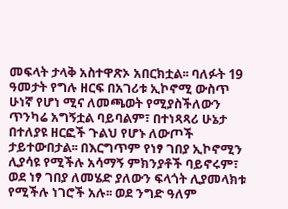መፍላት ታላቅ አስተዋጽኦ አበርክቷል፡፡ ባለፉት 19 ዓመታት የግሉ ዘርፍ በአገሪቱ ኢኮኖሚ ውስጥ ሁነኛ የሆነ ሚና ለመጫወት የሚያስችለውን ጥንካሬ አግኝቷል ባይባልም፣ በተነጻጻሪ ሁኔታ በተለያዩ ዘርፎች ጉልህ የሆኑ ለውጦች ታይተውበታል፡፡ በእርግጥም የነፃ ገበያ ኢኮኖሚን ሊያሳዩ የሚችሉ አሳማኝ ምክንያቶች ባይኖሩም፣ ወደ ነፃ ገበያ ለመሄድ ያለውን ፍላጎት ሊያመላክቱ የሚችሉ ነገሮች አሉ፡፡ ወደ ንግድ ዓለም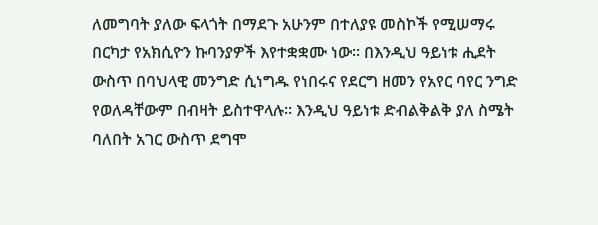ለመግባት ያለው ፍላጎት በማደጉ አሁንም በተለያዩ መስኮች የሚሠማሩ በርካታ የአክሲዮን ኩባንያዎች እየተቋቋሙ ነው፡፡ በእንዲህ ዓይነቱ ሒደት ውስጥ በባህላዊ መንግድ ሲነግዱ የነበሩና የደርግ ዘመን የአየር ባየር ንግድ የወለዳቸውም በብዛት ይስተዋላሉ፡፡ እንዲህ ዓይነቱ ድብልቅልቅ ያለ ስሜት ባለበት አገር ውስጥ ደግሞ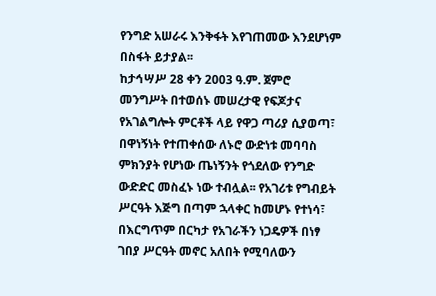የንግድ አሠራሩ እንቅፋት እየገጠመው እንደሆነም በስፋት ይታያል፡፡
ከታኅሣሥ 28 ቀን 2003 ዓ.ም. ጀምሮ መንግሥት በተወሰኑ መሠረታዊ የፍጆታና የአገልግሎት ምርቶች ላይ የዋጋ ጣሪያ ሲያወጣ፣ በዋነኝነት የተጠቀሰው ለኑሮ ውድነቱ መባባስ ምክንያት የሆነው ጤነኝንት የጎደለው የንግድ ውድድር መስፈኑ ነው ተብሏል፡፡ የአገሪቱ የግብይት ሥርዓት እጅግ በጣም ኋላቀር ከመሆኑ የተነሳ፣ በእርግጥም በርካታ የአገራችን ነጋዴዎች በነፃ ገበያ ሥርዓት መኖር አለበት የሚባለውን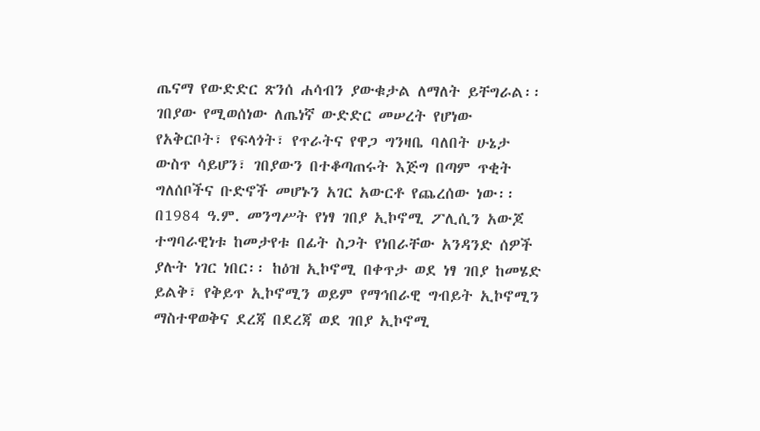ጤናማ የውድድር ጽንሰ ሐሳብን ያውቁታል ለማለት ይቸግራል፡፡ ገበያው የሚወሰነው ለጤነኛ ውድድር መሠረት የሆነው የአቅርቦት፣ የፍላጎት፣ የጥራትና የዋጋ ግንዛቤ ባለበት ሁኔታ ውስጥ ሳይሆን፣ ገበያውን በተቆጣጠሩት እጅግ በጣም ጥቂት ግለሰቦችና ቡድኖች መሆኑን አገር አውርቶ የጨረሰው ነው፡፡
በ1984 ዓ.ም. መንግሥት የነፃ ገበያ ኢኮኖሚ ፖሊሲን አውጆ ተግባራዊነቱ ከመታየቱ በፊት ስጋት የነበራቸው አንዳንድ ሰዎች ያሉት ነገር ነበር፡፡ ከዕዝ ኢኮኖሚ በቀጥታ ወደ ነፃ ገበያ ከመሄድ ይልቅ፣ የቅይጥ ኢኮኖሚን ወይም የማኅበራዊ ግብይት ኢኮኖሚን ማስተዋወቅና ደረጃ በደረጃ ወደ ገበያ ኢኮኖሚ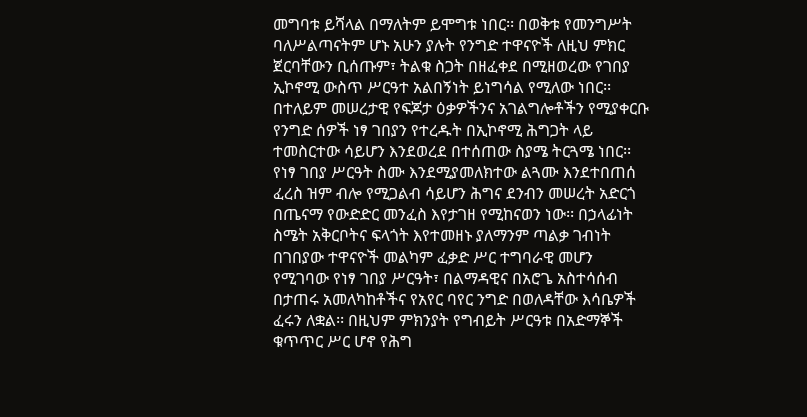መግባቱ ይሻላል በማለትም ይሞግቱ ነበር፡፡ በወቅቱ የመንግሥት ባለሥልጣናትም ሆኑ አሁን ያሉት የንግድ ተዋናዮች ለዚህ ምክር ጀርባቸውን ቢሰጡም፣ ትልቁ ስጋት በዘፈቀደ በሚዘወረው የገበያ ኢኮኖሚ ውስጥ ሥርዓተ አልበኝነት ይነግሳል የሚለው ነበር፡፡ በተለይም መሠረታዊ የፍጆታ ዕቃዎችንና አገልግሎቶችን የሚያቀርቡ የንግድ ሰዎች ነፃ ገበያን የተረዱት በኢኮኖሚ ሕግጋት ላይ ተመስርተው ሳይሆን እንደወረደ በተሰጠው ስያሜ ትርጓሜ ነበር፡፡
የነፃ ገበያ ሥርዓት ስሙ እንደሚያመለክተው ልጓሙ እንደተበጠሰ ፈረስ ዝም ብሎ የሚጋልብ ሳይሆን ሕግና ደንብን መሠረት አድርጎ በጤናማ የውድድር መንፈስ እየታገዘ የሚከናወን ነው፡፡ በኃላፊነት ስሜት አቅርቦትና ፍላጎት እየተመዘኑ ያለማንም ጣልቃ ገብነት በገበያው ተዋናዮች መልካም ፈቃድ ሥር ተግባራዊ መሆን የሚገባው የነፃ ገበያ ሥርዓት፣ በልማዳዊና በአሮጌ አስተሳሰብ በታጠሩ አመለካከቶችና የአየር ባየር ንግድ በወለዳቸው እሳቤዎች ፈሩን ለቋል፡፡ በዚህም ምክንያት የግብይት ሥርዓቱ በአድማኞች ቁጥጥር ሥር ሆኖ የሕግ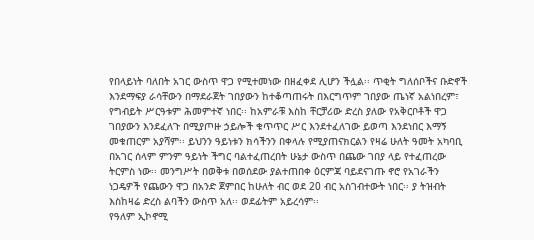የበላይነት ባለበት አገር ውስጥ ዋጋ የሚተመነው በዘፈቀደ ሊሆን ችሏል፡፡ ጥቂት ግለሰቦችና ቡድኖች እንደማፍያ ራሳቸውን በማደራጀት ገበያውን ከተቆጣጠሩት በእርግጥም ገበያው ጤነኛ አልነበረም፣ የግብይት ሥርዓቱም ሕመምተኛ ነበር፡፡ ከአምራቹ እስከ ቸርቻሪው ድረስ ያለው የአቅርቦቶች ዋጋ ገበያውን እንደፈለጉ በሚያጦዙ ኃይሎች ቁጥጥር ሥር እንደተፈለገው ይወጣ እንደነበር እማኝ መቁጠርም አያሻም፡፡ ይህንን ዓይነቱን ክሳችንን በቀላሉ የሚያጠናክርልን የዛሬ ሁለት ዓመት አካባቢ በአገር ሰላም ምንም ዓይነት ችግር ባልተፈጠረበት ሁኔታ ውስጥ በጨው ገበያ ላይ የተፈጠረው ትርምስ ነው፡፡ መንግሥት በወቅቱ በወሰደው ያልተጠበቀ ዕርምጃ ባይደናገጡ ኖሮ የአገራችን ነጋዴዎች የጨውን ዋጋ በአንድ ጀምበር ከሁለት ብር ወደ 20 ብር አስገብተውት ነበር፡፡ ያ ትዝብት እስከዛሬ ድረስ ልባችን ውስጥ አለ፡፡ ወደፊትም አይረሳም፡፡
የዓለም ኢኮኖሚ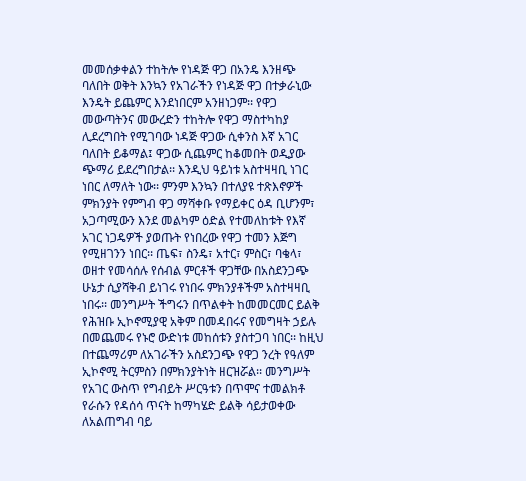መመሰቃቀልን ተከትሎ የነዳጅ ዋጋ በአንዴ እንዘጭ ባለበት ወቅት እንኳን የአገራችን የነዳጅ ዋጋ በተቃራኒው እንዴት ይጨምር እንደነበርም አንዘነጋም፡፡ የዋጋ መውጣትንና መውረድን ተከትሎ የዋጋ ማስተካከያ ሊደረግበት የሚገባው ነዳጅ ዋጋው ሲቀንስ እኛ አገር ባለበት ይቆማል፤ ዋጋው ሲጨምር ከቆመበት ወዲያው ጭማሪ ይደረግበታል፡፡ እንዲህ ዓይነቱ አስተዛዛቢ ነገር ነበር ለማለት ነው፡፡ ምንም እንኳን በተለያዩ ተጽእኖዎች ምክንያት የምግብ ዋጋ ማሻቀቡ የማይቀር ዕዳ ቢሆንም፣ አጋጣሚውን እንደ መልካም ዕድል የተመለከቱት የእኛ አገር ነጋዴዎች ያወጡት የነበረው የዋጋ ተመን እጅግ የሚዘገንን ነበር፡፡ ጤፍ፣ ስንዴ፣ አተር፣ ምስር፣ ባቄላ፣ ወዘተ የመሳሰሉ የሰብል ምርቶች ዋጋቸው በአስደንጋጭ ሁኔታ ሲያሻቅብ ይነገሩ የነበሩ ምክንያቶችም አስተዛዛቢ ነበሩ፡፡ መንግሥት ችግሩን በጥልቀት ከመመርመር ይልቅ የሕዝቡ ኢኮኖሚያዊ አቅም በመዳበሩና የመግዛት ኃይሉ በመጨመሩ የኑሮ ውድነቱ መከሰቱን ያስተጋባ ነበር፡፡ ከዚህ በተጨማሪም ለአገራችን አስደንጋጭ የዋጋ ንረት የዓለም ኢኮኖሚ ትርምስን በምክንያትነት ዘርዝሯል፡፡ መንግሥት የአገር ውስጥ የግብይት ሥርዓቱን በጥሞና ተመልክቶ የራሱን የዳሰሳ ጥናት ከማካሄድ ይልቅ ሳይታወቀው ለአልጠግብ ባይ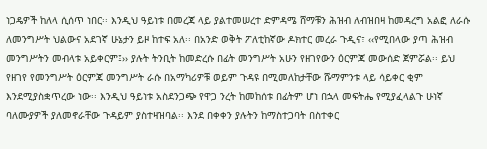ነጋዴዎች ከለላ ሲሰጥ ነበር፡፡ እንዲህ ዓይነቱ በመረጃ ላይ ያልተመሠረተ ድምዳሜ ሸማቹን ሕዝብ ለብዝበዛ ከመዳረግ አልፎ ለራሱ ለመንግሥት ህልውና አደገኛ ሁኔታን ይዞ ከተፍ አለ፡፡ በአንድ ወቅት ፖለቲከኛው ዶክተር መረራ ጉዲና፣ ‹‹የሚበላው ያጣ ሕዝብ መንግሥትን መብላቱ አይቀርም፤›› ያሉት ትንቢት ከመድረሱ በፊት መንግሥት አሁን የዘገየውን ዕርምጃ መውሰድ ጀምሯል፡፡ ይህ የዘገየ የመንግሥት ዕርምጃ መንግሥት ራሱ በአማካሪዎቹ ወይም ጉዳዩ በሚመለከታቸው ሹማምንቱ ላይ ሳይቀር ቂም እንደሚያስቋጥረው ነው፡፡ እንዲህ ዓይነቱ አስደንጋጭ የዋጋ ንረት ከመከሰቱ በፊትም ሆነ በኋላ መፍትሔ የሚያፈላልጉ ሁነኛ ባለሙያዎች ያለመኖራቸው ጉዳይም ያስተዛዝባል፡፡ እንደ በቀቀን ያሉትን ከማስተጋባት በስተቀር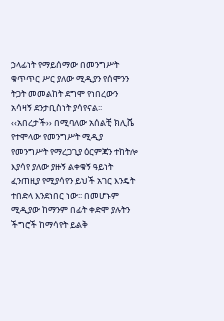ኃላፊነት የማይሰማው በመንግሥት ቁጥጥር ሥር ያለው ሚዲያን የሰሞንን ትጋት መመልከት ደግሞ የነበረውን አሳዛኝ ደንታቢስነት ያሳየናል፡፡ ‹‹አበረታች›› በሚባለው አሰልቺ ክሊሼ የተሞላው የመንግሥት ሚዲያ የመንግሥት የማረጋጊያ ዕርምጃን ተከትሎ እያሳየ ያለው ያዙኝ ልቀቁኝ ዓይነት ፈንጠዚያ የሚያሳየን ይህች አገር እንዴት ተበድላ እንደነበር ነው፡፡ በመሆኑም ሚዲያው ከማንም በፊት ቀድሞ ያሉትን ችግሮች ከማሳየት ይልቅ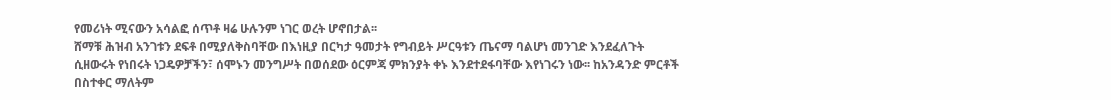የመሪነት ሚናውን አሳልፎ ሰጥቶ ዛሬ ሁሉንም ነገር ወረት ሆኖበታል፡፡
ሸማቹ ሕዝብ አንገቱን ደፍቶ በሚያለቅስባቸው በእነዚያ በርካታ ዓመታት የግብይት ሥርዓቱን ጤናማ ባልሆነ መንገድ እንደፈለጉት ሲዘውሩት የነበሩት ነጋዴዎቻችን፣ ሰሞኑን መንግሥት በወሰደው ዕርምጃ ምክንያት ቀኑ እንደተደፋባቸው እየነገሩን ነው፡፡ ከአንዳንድ ምርቶች በስተቀር ማለትም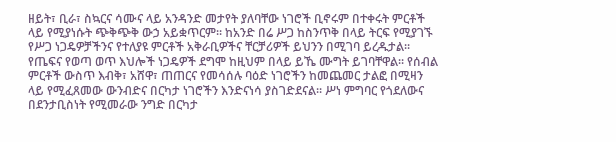ዘይት፣ ቢራ፣ ስኳርና ሳሙና ላይ አንዳንድ መታየት ያለባቸው ነገሮች ቢኖሩም በተቀሩት ምርቶች ላይ የሚያነሱት ጭቅጭቅ ውኃ አይቋጥርም፡፡ ከአንድ በሬ ሥጋ ከስንጥቅ በላይ ትርፍ የሚያገኙ የሥጋ ነጋዴዎቻችንና የተለያዩ ምርቶች አቅራቢዎችና ቸርቻሪዎች ይህንን በሚገባ ይረዱታል፡፡ የጤፍና የወጣ ወጥ እህሎች ነጋዴዎች ደግሞ ከዚህም በላይ ይኼ ሙግት ይገባቸዋል፡፡ የሰብል ምርቶች ውስጥ እብቅ፣ አሸዋ፣ ጠጠርና የመሳሰሉ ባዕድ ነገሮችን ከመጨመር ታልፎ በሚዛን ላይ የሚፈጸመው ውንብድና በርካታ ነገሮችን እንድናነሳ ያስገድደናል፡፡ ሥነ ምግባር የጎደለውና በደንታቢስነት የሚመራው ንግድ በርካታ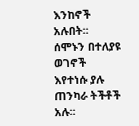እንከኖች አሉበት፡፡
ሰሞኑን በተለያዩ ወገኖች እየተነሱ ያሉ ጠንካራ ትችቶች አሉ፡፡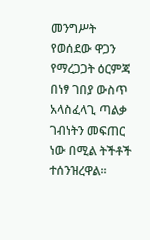መንግሥት የወሰደው ዋጋን የማረጋጋት ዕርምጃ በነፃ ገበያ ውስጥ አላስፈላጊ ጣልቃ ገብነትን መፍጠር ነው በሚል ትችቶች ተሰንዝረዋል፡፡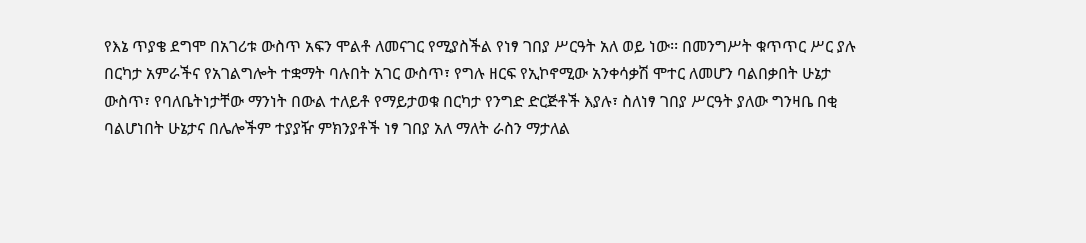የእኔ ጥያቄ ደግሞ በአገሪቱ ውስጥ አፍን ሞልቶ ለመናገር የሚያስችል የነፃ ገበያ ሥርዓት አለ ወይ ነው፡፡ በመንግሥት ቁጥጥር ሥር ያሉ በርካታ አምራችና የአገልግሎት ተቋማት ባሉበት አገር ውስጥ፣ የግሉ ዘርፍ የኢኮኖሚው አንቀሳቃሽ ሞተር ለመሆን ባልበቃበት ሁኔታ ውስጥ፣ የባለቤትነታቸው ማንነት በውል ተለይቶ የማይታወቁ በርካታ የንግድ ድርጅቶች እያሉ፣ ስለነፃ ገበያ ሥርዓት ያለው ግንዛቤ በቂ ባልሆነበት ሁኔታና በሌሎችም ተያያዥ ምክንያቶች ነፃ ገበያ አለ ማለት ራስን ማታለል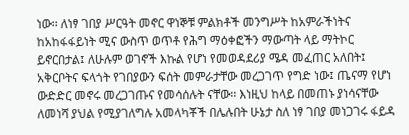ነው፡፡ ለነፃ ገበያ ሥርዓት መኖር ዋነኞቹ ምልክቶች መንግሥት ከአምራችነትና ከአከፋፋይነት ሚና ውስጥ ወጥቶ የሕግ ማዕቀፎችን ማውጣት ላይ ማትኮር ይኖርበታል፤ ለሁሉም ወገኖች እኩል የሆነ የመወዳደሪያ ሜዳ መፈጠር አለበት፤ አቅርቦትና ፍላጎት የገበያውን ፍሰት መምራታቸው መረጋገጥ የግድ ነው፤ ጤናማ የሆነ ውድድር መኖሩ መረጋገጡና የመሳሰሉት ናቸው፡፡ እነዚህ ከላይ በመጠኑ ያነሳናቸው ለመነሻ ያህል የሚያገለግሉ አመላካቾች በሌሉበት ሁኔታ ስለ ነፃ ገበያ መነጋገሩ ፋይዳ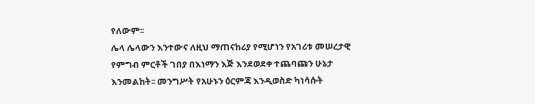የለውም፡፡
ሌላ ሌላውን እንተውና ለዚህ ማጠናከሪያ የሚሆነን የአገሪቱ መሠረታዊ የምግብ ምርቶች ገበያ በእነማን እጅ እንደወደቀ ተጨባጩን ሁኔታ እንመልከት፡፡ መንግሥት የአሁኑን ዕርምጃ እንዲወስድ ካነሳሱት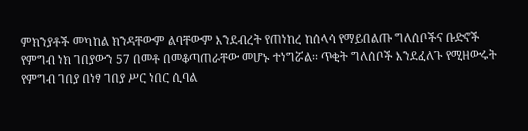ምክንያቶች መካከል ክንዳቸውም ልባቸውም እንደብረት የጠነከረ ከሰላሳ የማይበልጡ ግለሰቦችና ቡድኖች የምግብ ነክ ገበያውን 57 በመቶ በመቆጣጠራቸው መሆኑ ተነግሯል፡፡ ጥቂት ግለሰቦች እንደፈለጉ የሚዘውሩት የምግብ ገበያ በነፃ ገበያ ሥር ነበር ሲባል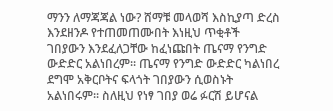ማንን ለማጃጃል ነው? ሸማቹ መላወሻ እስኪያጣ ድረስ እንደዘንዶ የተጠመጠሙበት እነዚህ ጥቂቶች ገበያውን እንደፈለጋቸው ከፈነጩበት ጤናማ የንግድ ውድድር አልነበረም፡፡ ጤናማ የንግድ ውድድር ካልነበረ ደግሞ አቅርቦትና ፍላጎት ገበያውን ሲወስኑት አልነበሩም፡፡ ስለዚህ የነፃ ገበያ ወሬ ፉርሽ ይሆናል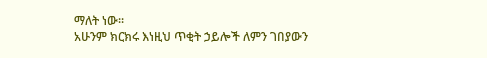ማለት ነው፡፡
አሁንም ክርክሩ እነዚህ ጥቂት ኃይሎች ለምን ገበያውን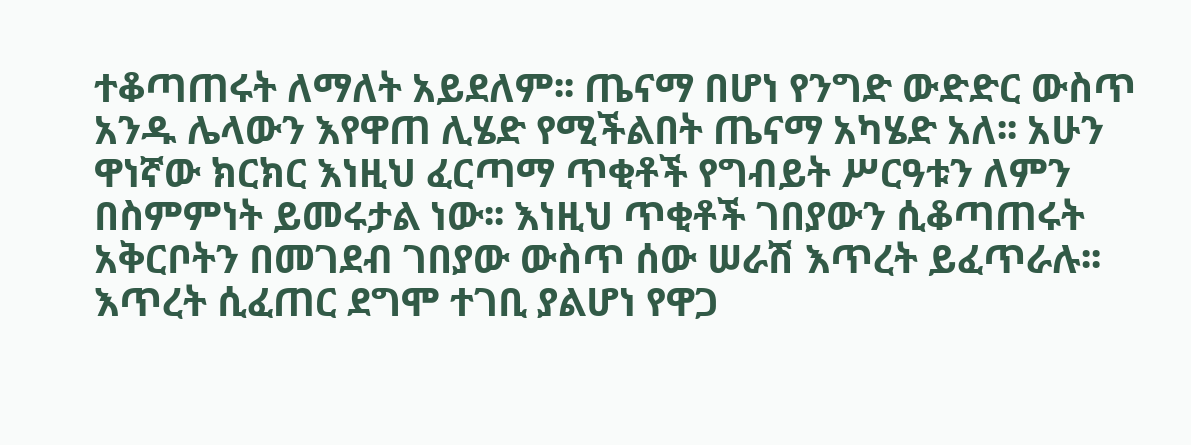ተቆጣጠሩት ለማለት አይደለም፡፡ ጤናማ በሆነ የንግድ ውድድር ውስጥ አንዱ ሌላውን እየዋጠ ሊሄድ የሚችልበት ጤናማ አካሄድ አለ፡፡ አሁን ዋነኛው ክርክር እነዚህ ፈርጣማ ጥቂቶች የግብይት ሥርዓቱን ለምን በስምምነት ይመሩታል ነው፡፡ እነዚህ ጥቂቶች ገበያውን ሲቆጣጠሩት አቅርቦትን በመገደብ ገበያው ውስጥ ሰው ሠራሽ እጥረት ይፈጥራሉ፡፡
እጥረት ሲፈጠር ደግሞ ተገቢ ያልሆነ የዋጋ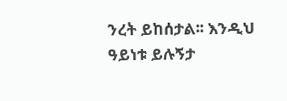ንረት ይከሰታል፡፡ እንዲህ ዓይነቱ ይሉኝታ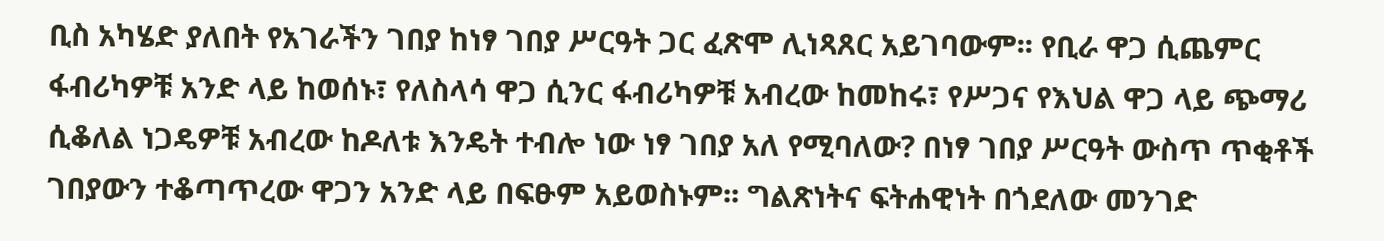ቢስ አካሄድ ያለበት የአገራችን ገበያ ከነፃ ገበያ ሥርዓት ጋር ፈጽሞ ሊነጻጸር አይገባውም፡፡ የቢራ ዋጋ ሲጨምር ፋብሪካዎቹ አንድ ላይ ከወሰኑ፣ የለስላሳ ዋጋ ሲንር ፋብሪካዎቹ አብረው ከመከሩ፣ የሥጋና የእህል ዋጋ ላይ ጭማሪ ሲቆለል ነጋዴዎቹ አብረው ከዶለቱ እንዴት ተብሎ ነው ነፃ ገበያ አለ የሚባለው? በነፃ ገበያ ሥርዓት ውስጥ ጥቂቶች ገበያውን ተቆጣጥረው ዋጋን አንድ ላይ በፍፁም አይወስኑም፡፡ ግልጽነትና ፍትሐዊነት በጎደለው መንገድ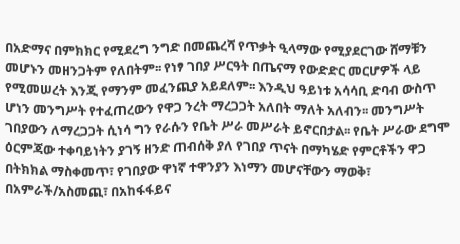በአድማና በምክክር የሚደረግ ንግድ በመጨረሻ የጥቃት ዒላማው የሚያደርገው ሸማቹን መሆኑን መዘንጋትም የለበትም፡፡ የነፃ ገበያ ሥርዓት በጤናማ የውድድር መርሆዎች ላይ የሚመሠረት እንጂ የማንም መፈንጪያ አይደለም፡፡ እንዲህ ዓይነቱ አሳሳቢ ድባብ ውስጥ ሆነን መንግሥት የተፈጠረውን የዋጋ ንረት ማረጋጋት አለበት ማለት አለብን፡፡ መንግሥት ገበያውን ለማረጋጋት ሲነሳ ግን የራሱን የቤት ሥራ መሥራት ይኖርበታል፡፡ የቤት ሥራው ደግሞ ዕርምጃው ተቀባይነትን ያገኝ ዘንድ ጠብሰቅ ያለ የገበያ ጥናት በማካሄድ የምርቶችን ዋጋ በትክክል ማስቀመጥ፣ የገበያው ዋነኛ ተዋንያን እነማን መሆናቸውን ማወቅ፣ በአምራች/አስመጪ፣ በአከፋፋይና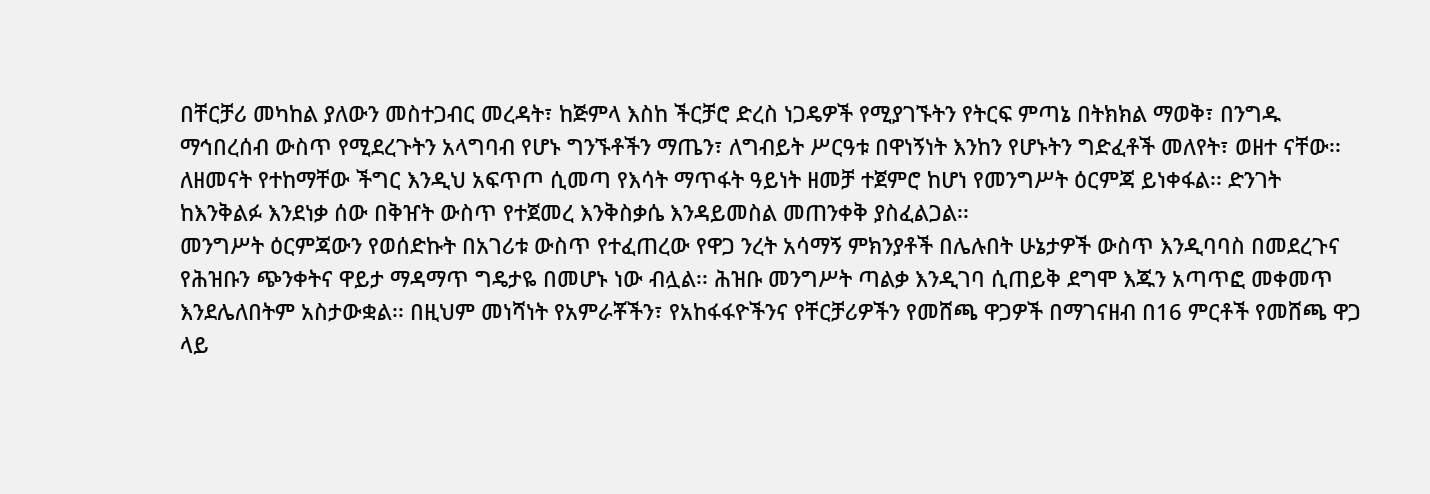በቸርቻሪ መካከል ያለውን መስተጋብር መረዳት፣ ከጅምላ እስከ ችርቻሮ ድረስ ነጋዴዎች የሚያገኙትን የትርፍ ምጣኔ በትክክል ማወቅ፣ በንግዱ ማኅበረሰብ ውስጥ የሚደረጉትን አላግባብ የሆኑ ግንኙቶችን ማጤን፣ ለግብይት ሥርዓቱ በዋነኝነት እንከን የሆኑትን ግድፈቶች መለየት፣ ወዘተ ናቸው፡፡ ለዘመናት የተከማቸው ችግር እንዲህ አፍጥጦ ሲመጣ የእሳት ማጥፋት ዓይነት ዘመቻ ተጀምሮ ከሆነ የመንግሥት ዕርምጃ ይነቀፋል፡፡ ድንገት ከእንቅልፉ እንደነቃ ሰው በቅዠት ውስጥ የተጀመረ እንቅስቃሴ እንዳይመስል መጠንቀቅ ያስፈልጋል፡፡
መንግሥት ዕርምጃውን የወሰድኩት በአገሪቱ ውስጥ የተፈጠረው የዋጋ ንረት አሳማኝ ምክንያቶች በሌሉበት ሁኔታዎች ውስጥ እንዲባባስ በመደረጉና የሕዝቡን ጭንቀትና ዋይታ ማዳማጥ ግዴታዬ በመሆኑ ነው ብሏል፡፡ ሕዝቡ መንግሥት ጣልቃ እንዲገባ ሲጠይቅ ደግሞ እጁን አጣጥፎ መቀመጥ እንደሌለበትም አስታውቋል፡፡ በዚህም መነሻነት የአምራቾችን፣ የአከፋፋዮችንና የቸርቻሪዎችን የመሸጫ ዋጋዎች በማገናዘብ በ16 ምርቶች የመሸጫ ዋጋ ላይ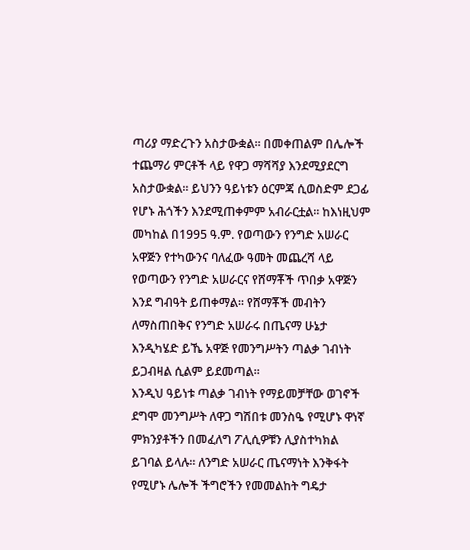ጣሪያ ማድረጉን አስታውቋል፡፡ በመቀጠልም በሌሎች ተጨማሪ ምርቶች ላይ የዋጋ ማሻሻያ እንደሚያደርግ አስታውቋል፡፡ ይህንን ዓይነቱን ዕርምጃ ሲወስድም ደጋፊ የሆኑ ሕጎችን እንደሚጠቀምም አብራርቷል፡፡ ከእነዚህም መካከል በ1995 ዓ.ም. የወጣውን የንግድ አሠራር አዋጅን የተካውንና ባለፈው ዓመት መጨረሻ ላይ የወጣውን የንግድ አሠራርና የሸማቾች ጥበቃ አዋጅን እንደ ግብዓት ይጠቀማል፡፡ የሸማቾች መብትን ለማስጠበቅና የንግድ አሠራሩ በጤናማ ሁኔታ እንዲካሄድ ይኼ አዋጅ የመንግሥትን ጣልቃ ገብነት ይጋብዛል ሲልም ይደመጣል፡፡
እንዲህ ዓይነቱ ጣልቃ ገብነት የማይመቻቸው ወገኖች ደግሞ መንግሥት ለዋጋ ግሽበቱ መንስዔ የሚሆኑ ዋነኛ ምክንያቶችን በመፈለግ ፖሊሲዎቹን ሊያስተካክል ይገባል ይላሉ፡፡ ለንግድ አሠራር ጤናማነት እንቅፋት የሚሆኑ ሌሎች ችግሮችን የመመልከት ግዴታ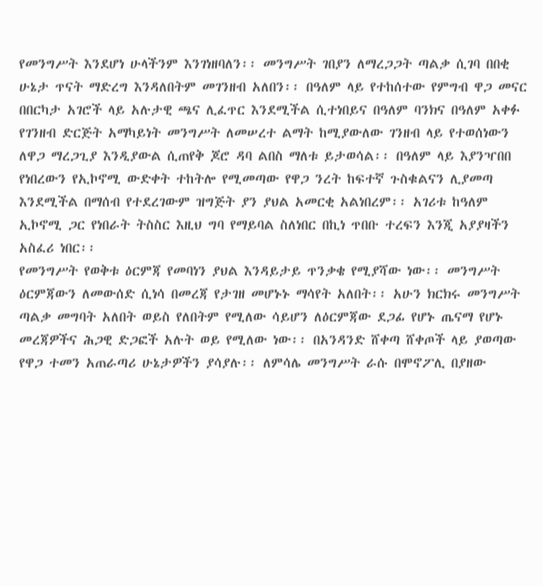የመንግሥት እንደሆነ ሁላችንም እንገነዘባለን፡፡ መንግሥት ገበያን ለማረጋጋት ጣልቃ ሲገባ በበቂ ሁኔታ ጥናት ማድረግ እንዳለበትም መገንዘብ አለበን፡፡ በዓለም ላይ የተከሰተው የምግብ ዋጋ መናር በበርካታ አገሮች ላይ አሉታዊ ጫና ሊፈጥር እንደሚችል ሲተነበይና በዓለም ባንክና በዓለም አቀፉ የገንዘብ ድርጅት አማካይነት መንግሥት ለመሠረተ ልማት ከሚያውለው ገንዘብ ላይ የተወሰነውን ለዋጋ ማረጋጊያ እንዲያውል ሲጠየቅ ጆሮ ዳባ ልበስ ማለቱ ይታወሳል፡፡ በዓለም ላይ እያንዣበበ የነበረውን የኢኮኖሚ ውድቀት ተከትሎ የሚመጣው የዋጋ ንረት ከፍተኛ ጉስቁልናን ሊያመጣ እንደሚችል በማሰብ የተደረገውም ዝግጅት ያን ያህል አመርቂ አልነበረም፡፡ አገሪቱ ከዓለም ኢኮኖሚ ጋር የነበራት ትስስር እዚህ ግባ የማይባል ስለነበር በኪነ ጥበቡ ተረፍን እንጂ አያያዛችን አስፈሪ ነበር፡፡
የመንግሥት የወቅቱ ዕርምጃ የመባነን ያህል እንዳይታይ ጥንቃቄ የሚያሻው ነው፡፡ መንግሥት ዕርምጃውን ለመውሰድ ሲነሳ በመረጃ የታገዘ መሆኑኑ ማሳየት አለበት፡፡ አሁን ክርክሩ መንግሥት ጣልቃ መግባት አለበት ወይስ የለበትም የሚለው ሳይሆን ለዕርምጃው ደጋፊ የሆኑ ጤናማ የሆኑ መረጃዎችና ሕጋዊ ድጋፎች አሉት ወይ የሚለው ነው፡፡ በአንዳንድ ሸቀጣ ሸቀጦች ላይ ያወጣው የዋጋ ተመን አጠራጣሪ ሁኔታዎችን ያሳያሉ፡፡ ለምሳሌ መንግሥት ራሱ በሞኖፖሊ በያዘው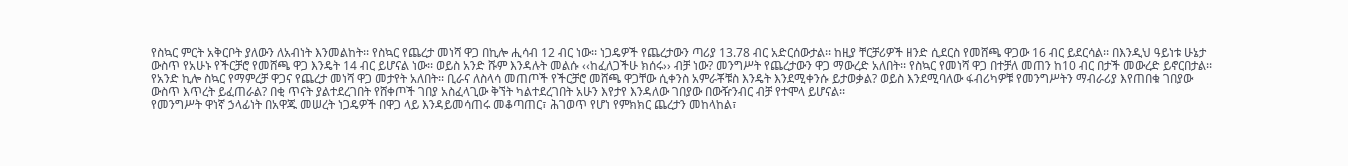የስኳር ምርት አቅርቦት ያለውን ለአብነት እንመልከት፡፡ የስኳር የጨረታ መነሻ ዋጋ በኪሎ ሒሳብ 12 ብር ነው፡፡ ነጋዴዎች የጨረታውን ጣሪያ 13.78 ብር አድርሰውታል፡፡ ከዚያ ቸርቻሪዎች ዘንድ ሲደርስ የመሸጫ ዋጋው 16 ብር ይደርሳል፡፡ በእንዲህ ዓይነቱ ሁኔታ ውስጥ የአሁኑ የችርቻሮ የመሸጫ ዋጋ እንዴት 14 ብር ይሆናል ነው፡፡ ወይስ አንድ ሹም እንዳሉት መልሱ ‹‹ከፈለጋችሁ ክሰሩ›› ብቻ ነው? መንግሥት የጨረታውን ዋጋ ማውረድ አለበት፡፡ የስኳር የመነሻ ዋጋ በተቻለ መጠን ከ10 ብር በታች መውረድ ይኖርበታል፡፡ የአንድ ኪሎ ስኳር የማምረቻ ዋጋና የጨረታ መነሻ ዋጋ መታየት አለበት፡፡ ቢራና ለስላሳ መጠጦች የችርቻሮ መሸጫ ዋጋቸው ሲቀንስ አምራቾቹስ እንዴት እንደሚቀንሱ ይታወቃል? ወይስ እንደሚባለው ፋብሪካዎቹ የመንግሥትን ማብራሪያ እየጠበቁ ገበያው ውስጥ እጥረት ይፈጠራል? በቂ ጥናት ያልተደረገበት የሸቀጦች ገበያ አስፈላጊው ቅኘት ካልተደረገበት አሁን እየታየ እንዳለው ገበያው በውዥንብር ብቻ የተሞላ ይሆናል፡፡
የመንግሥት ዋነኛ ኃላፊነት በአዋጁ መሠረት ነጋዴዎች በዋጋ ላይ እንዳይመሳጠሩ መቆጣጠር፣ ሕገወጥ የሆነ የምክክር ጨረታን መከላከል፣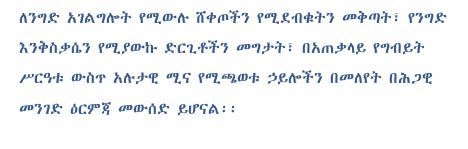ለንግድ አገልግሎት የሚውሉ ሸቀጦችን የሚደብቁትን መቅጣት፣ የንግድ እንቅስቃሴን የሚያውኩ ድርጊቶችን መግታት፣ በአጠቃላይ የግብይት ሥርዓቱ ውስጥ አሉታዊ ሚና የሚጫወቱ ኃይሎችን በመለየት በሕጋዊ መንገድ ዕርምጃ መውሰድ ይሆናል፡፡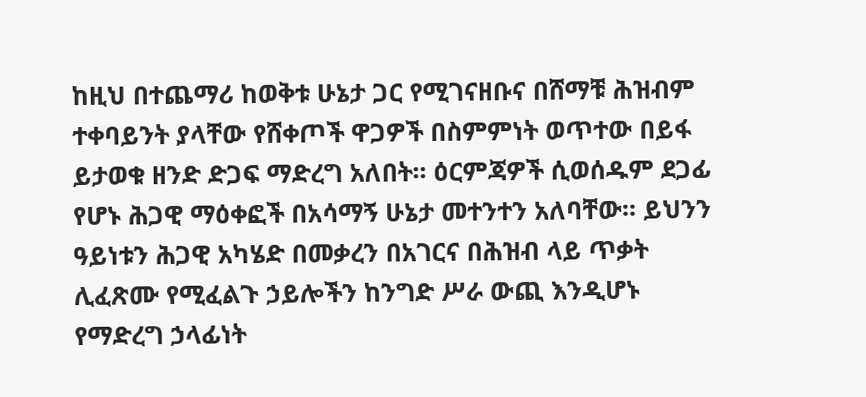ከዚህ በተጨማሪ ከወቅቱ ሁኔታ ጋር የሚገናዘቡና በሸማቹ ሕዝብም ተቀባይንት ያላቸው የሸቀጦች ዋጋዎች በስምምነት ወጥተው በይፋ ይታወቁ ዘንድ ድጋፍ ማድረግ አለበት፡፡ ዕርምጃዎች ሲወሰዱም ደጋፊ የሆኑ ሕጋዊ ማዕቀፎች በአሳማኝ ሁኔታ መተንተን አለባቸው፡፡ ይህንን ዓይነቱን ሕጋዊ አካሄድ በመቃረን በአገርና በሕዝብ ላይ ጥቃት ሊፈጽሙ የሚፈልጉ ኃይሎችን ከንግድ ሥራ ውጪ እንዲሆኑ የማድረግ ኃላፊነት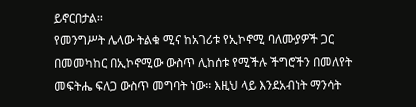ይኖርበታል፡፡
የመንግሥት ሌላው ትልቁ ሚና ከአገሪቱ የኢኮኖሚ ባለሙያዎች ጋር በመመካከር በኢኮኖሚው ውስጥ ሊከሰቱ የሚችሉ ችግሮችን በመለየት መፍትሔ ፍለጋ ውስጥ መግባት ነው፡፡ እዚህ ላይ እንደአብነት ማንሳት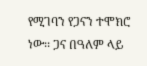የሚገባን የጋናን ተሞክሮ ነው፡፡ ጋና በዓለም ላይ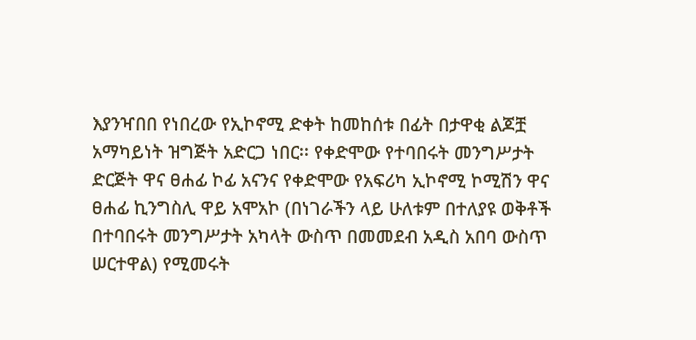እያንዣበበ የነበረው የኢኮኖሚ ድቀት ከመከሰቱ በፊት በታዋቂ ልጆቿ አማካይነት ዝግጅት አድርጋ ነበር፡፡ የቀድሞው የተባበሩት መንግሥታት ድርጅት ዋና ፀሐፊ ኮፊ አናንና የቀድሞው የአፍሪካ ኢኮኖሚ ኮሚሽን ዋና ፀሐፊ ኪንግስሊ ዋይ አሞአኮ (በነገራችን ላይ ሁለቱም በተለያዩ ወቅቶች በተባበሩት መንግሥታት አካላት ውስጥ በመመደብ አዲስ አበባ ውስጥ ሠርተዋል) የሚመሩት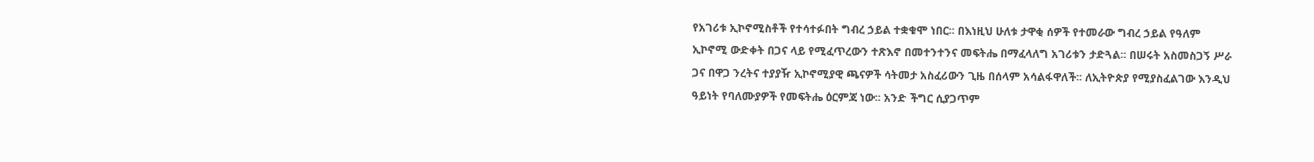የአገሪቱ ኢኮኖሚስቶች የተሳተፉበት ግብረ ኃይል ተቋቁሞ ነበር፡፡ በእነዚህ ሁለቱ ታዋቂ ሰዎች የተመራው ግብረ ኃይል የዓለም ኢኮኖሚ ውድቀት በጋና ላይ የሚፈጥረውን ተጽእኖ በመተንተንና መፍትሔ በማፈላለግ አገሪቱን ታድጓል፡፡ በሠሩት አስመስጋኝ ሥራ ጋና በዋጋ ንረትና ተያያዥ ኢኮኖሚያዊ ጫናዎች ሳትመታ አስፈሪውን ጊዜ በሰላም አሳልፋዋለች፡፡ ለኢትዮጵያ የሚያስፈልገው እንዲህ ዓይነት የባለሙያዎች የመፍትሔ ዕርምጃ ነው፡፡ አንድ ችግር ሲያጋጥም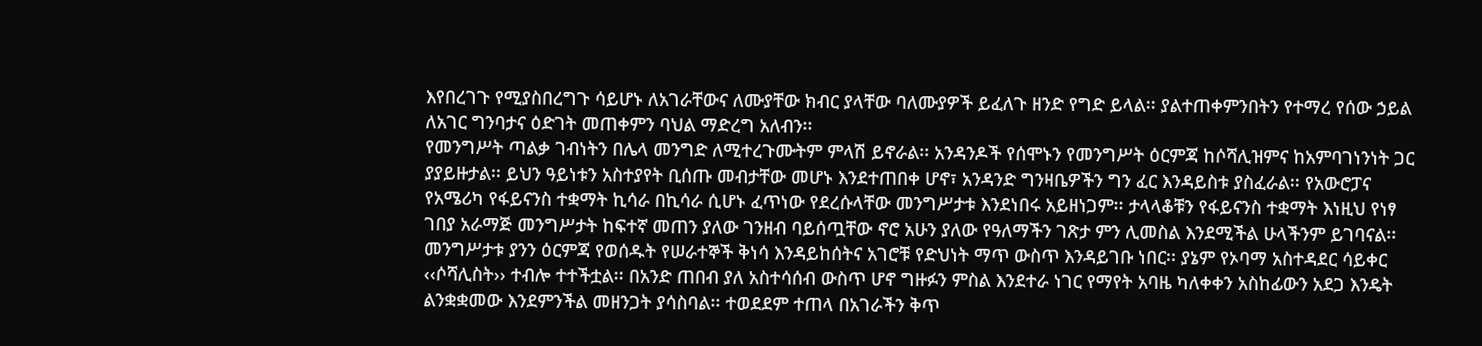እየበረገጉ የሚያስበረግጉ ሳይሆኑ ለአገራቸውና ለሙያቸው ክብር ያላቸው ባለሙያዎች ይፈለጉ ዘንድ የግድ ይላል፡፡ ያልተጠቀምንበትን የተማረ የሰው ኃይል ለአገር ግንባታና ዕድገት መጠቀምን ባህል ማድረግ አለብን፡፡
የመንግሥት ጣልቃ ገብነትን በሌላ መንግድ ለሚተረጉሙትም ምላሽ ይኖራል፡፡ አንዳንዶች የሰሞኑን የመንግሥት ዕርምጃ ከሶሻሊዝምና ከአምባገነንነት ጋር ያያይዙታል፡፡ ይህን ዓይነቱን አስተያየት ቢሰጡ መብታቸው መሆኑ እንደተጠበቀ ሆኖ፣ አንዳንድ ግንዛቤዎችን ግን ፈር እንዳይስቱ ያስፈራል፡፡ የአውሮፓና የአሜሪካ የፋይናንስ ተቋማት ኪሳራ በኪሳራ ሲሆኑ ፈጥነው የደረሱላቸው መንግሥታቱ እንደነበሩ አይዘነጋም፡፡ ታላላቆቹን የፋይናንስ ተቋማት እነዚህ የነፃ ገበያ አራማጅ መንግሥታት ከፍተኛ መጠን ያለው ገንዘብ ባይሰጧቸው ኖሮ አሁን ያለው የዓለማችን ገጽታ ምን ሊመስል እንደሚችል ሁላችንም ይገባናል፡፡ መንግሥታቱ ያንን ዕርምጃ የወሰዱት የሠራተኞች ቅነሳ እንዳይከሰትና አገሮቹ የድህነት ማጥ ውስጥ እንዳይገቡ ነበር፡፡ ያኔም የኦባማ አስተዳደር ሳይቀር ‹‹ሶሻሊስት›› ተብሎ ተተችቷል፡፡ በአንድ ጠበብ ያለ አስተሳሰብ ውስጥ ሆኖ ግዙፉን ምስል እንደተራ ነገር የማየት አባዜ ካለቀቀን አስከፊውን አደጋ እንዴት ልንቋቋመው እንደምንችል መዘንጋት ያሳስባል፡፡ ተወደደም ተጠላ በአገራችን ቅጥ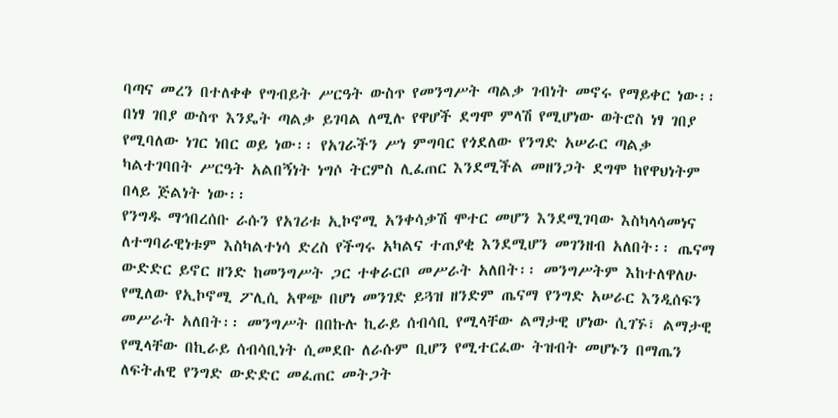ባጣና መረን በተለቀቀ የግብይት ሥርዓት ውስጥ የመንግሥት ጣልቃ ገብነት መኖሩ የማይቀር ነው፡፡ በነፃ ገበያ ውስጥ እንዴት ጣልቃ ይገባል ለሚሉ የዋሆች ደግሞ ምላሽ የሚሆነው ወትሮስ ነፃ ገበያ የሚባለው ነገር ነበር ወይ ነው፡፡ የአገራችን ሥነ ምግባር የጎደለው የንግድ አሠራር ጣልቃ ካልተገባበት ሥርዓት አልበኝነት ነግሶ ትርምስ ሊፈጠር እንደሚችል መዘንጋት ደግሞ ከየዋህነትም በላይ ጅልነት ነው፡፡
የንግዱ ማኅበረሰቡ ራሱን የአገሪቱ ኢኮኖሚ አንቀሳቃሽ ሞተር መሆን እንደሚገባው እስካላሳመነና ለተግባራዊነቱም እስካልተነሳ ድረስ የችግሩ አካልና ተጠያቂ እንደሚሆን መገንዘብ አለበት፡፡ ጤናማ ውድድር ይኖር ዘንድ ከመንግሥት ጋር ተቀራርቦ መሥራት አለበት፡፡ መንግሥትም እከተለዋለሁ የሚለው የኢኮኖሚ ፖሊሲ አዋጭ በሆነ መንገድ ይጓዝ ዘንድም ጤናማ የንግድ አሠራር እንዲሰፍን መሥራት አለበት፡፡ መንግሥት በበኩሉ ኪራይ ሰብሳቢ የሚላቸው ልማታዊ ሆነው ሲገኙ፣ ልማታዊ የሚላቸው በኪራይ ሰብሳቢነት ሲመደቡ ለራሱም ቢሆን የሚተርፈው ትዝብት መሆኑን በማጤን ለፍትሐዊ የንግድ ውድድር መፈጠር መትጋት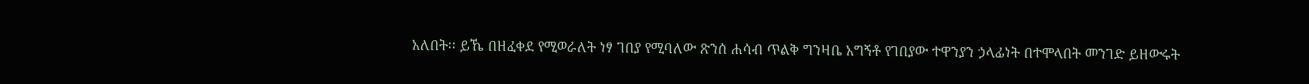አለበት፡፡ ይኼ በዘፈቀደ የሚወራለት ነፃ ገበያ የሚባለው ጽንሰ ሐሳብ ጥልቅ ግንዛቤ አግኝቶ የገበያው ተዋንያን ኃላፊነት በተሞላበት መንገድ ይዘውሩት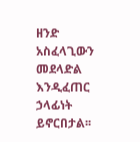ዘንድ አስፈላጊውን መደላድል እንዲፈጠር ኃላፊነት ይኖርበታል፡፡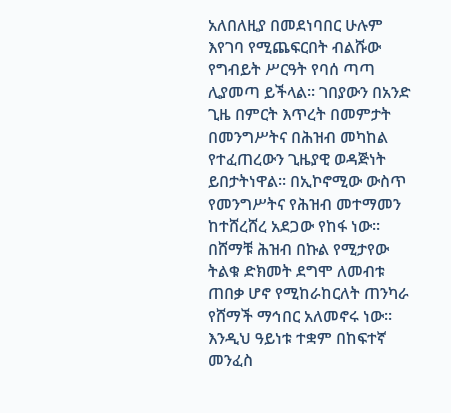አለበለዚያ በመደነባበር ሁሉም እየገባ የሚጨፍርበት ብልሹው የግብይት ሥርዓት የባሰ ጣጣ ሊያመጣ ይችላል፡፡ ገበያውን በአንድ ጊዜ በምርት እጥረት በመምታት በመንግሥትና በሕዝብ መካከል የተፈጠረውን ጊዜያዊ ወዳጅነት ይበታትነዋል፡፡ በኢኮኖሚው ውስጥ የመንግሥትና የሕዝብ መተማመን ከተሸረሸረ አደጋው የከፋ ነው፡፡
በሸማቹ ሕዝብ በኩል የሚታየው ትልቁ ድክመት ደግሞ ለመብቱ ጠበቃ ሆኖ የሚከራከርለት ጠንካራ የሸማች ማኅበር አለመኖሩ ነው፡፡ እንዲህ ዓይነቱ ተቋም በከፍተኛ መንፈስ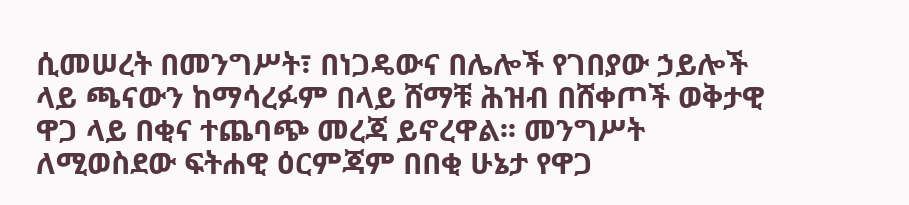ሲመሠረት በመንግሥት፣ በነጋዴውና በሌሎች የገበያው ኃይሎች ላይ ጫናውን ከማሳረፉም በላይ ሸማቹ ሕዝብ በሸቀጦች ወቅታዊ ዋጋ ላይ በቂና ተጨባጭ መረጃ ይኖረዋል፡፡ መንግሥት ለሚወስደው ፍትሐዊ ዕርምጃም በበቂ ሁኔታ የዋጋ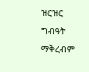ዝርዝር ግብዓት ማቅረብም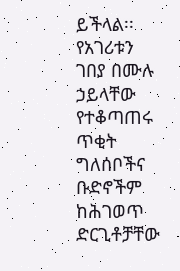ይችላል፡፡ የአገሪቱን ገበያ በሙሉ ኃይላቸው የተቆጣጠሩ ጥቂት ግለሰቦችና ቡድኖችም ከሕገወጥ ድርጊቶቻቸው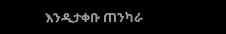እንዲታቀቡ ጠንካራ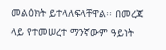መልዕክት ይተላለፍላቸዋል፡፡ በመረጃ ላይ የተመሠረተ ማንኛውም ዓይነት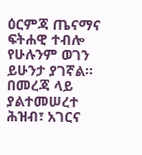ዕርምጃ ጤናማና ፍትሐዊ ተብሎ የሁሉንም ወገን ይሁንታ ያገኛል፡፡ በመረጃ ላይ ያልተመሠረተ ሕዝብ፣ አገርና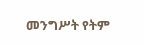መንግሥት የትም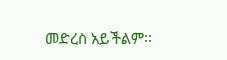መድረስ አይችልም፡፡